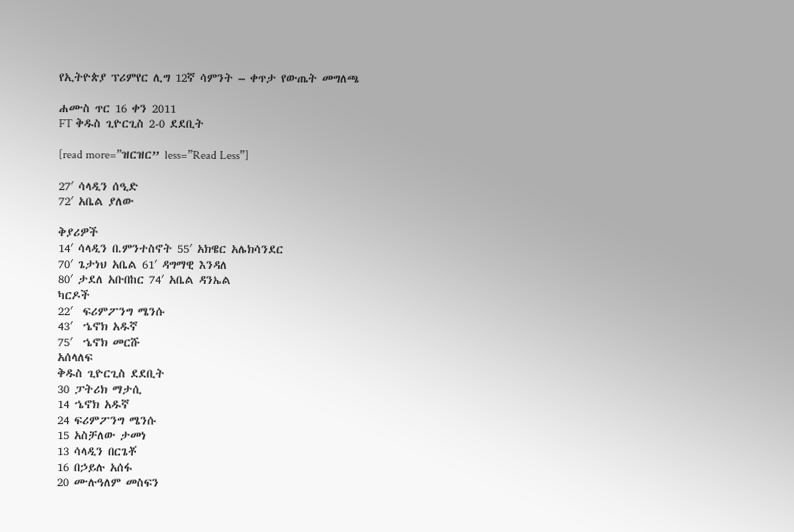የኢትዮጵያ ፕሪምየር ሊግ 12ኛ ሳምንት – ቀጥታ የውጤት መግለጫ

ሐሙስ ጥር 16 ቀን 2011
FT ቅዱስ ጊዮርጊስ 2-0 ደደቢት

[read more=”ዝርዝር” less=”Read Less”]

27′ ሳላዲን ሰዒድ
72′ አቤል ያለው

ቅያሪዎች
14′ ሳላዲን በ.ምንተስኖት 55′ አክዌር አሌክሳንደር
70′ ጌታነህ አቤል 61′ ዳግማዊ እንዳለ
80′ ታደለ አቡበከር 74′ አቤል ዳንኤል
ካርዶች
22′  ፍሪምፖንግ ሜንሱ
43′  ኄኖክ አዱኛ
75′  ኄኖክ መርሹ
አሰላለፍ
ቅዱስ ጊዮርጊስ ደደቢት
30 ፓትሪክ ማታሲ
14 ኄኖክ አዱኛ
24 ፍሪምፖንግ ሜንሱ
15 አስቻለው ታመነ
13 ሳላዲን በርጌቾ
16 በኃይሉ አሰፋ
20 ሙሉዓለም መስፍን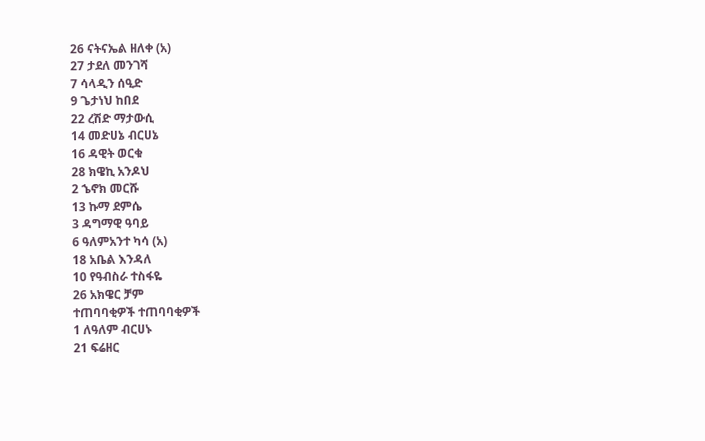26 ናትናኤል ዘለቀ (አ)
27 ታደለ መንገሻ
7 ሳላዲን ሰዒድ
9 ጌታነህ ከበደ
22 ረሽድ ማታውሲ
14 መድሀኔ ብርሀኔ
16 ዳዊት ወርቁ
28 ክዌኪ አንዶህ
2 ኄኖክ መርሹ
13 ኩማ ደምሴ
3 ዳግማዊ ዓባይ
6 ዓለምአንተ ካሳ (አ)
18 አቤል እንዳለ
10 የዓብስራ ተስፋዬ
26 አክዌር ቻም
ተጠባባቂዎች ተጠባባቂዎች
1 ለዓለም ብርሀኑ
21 ፍሬዘር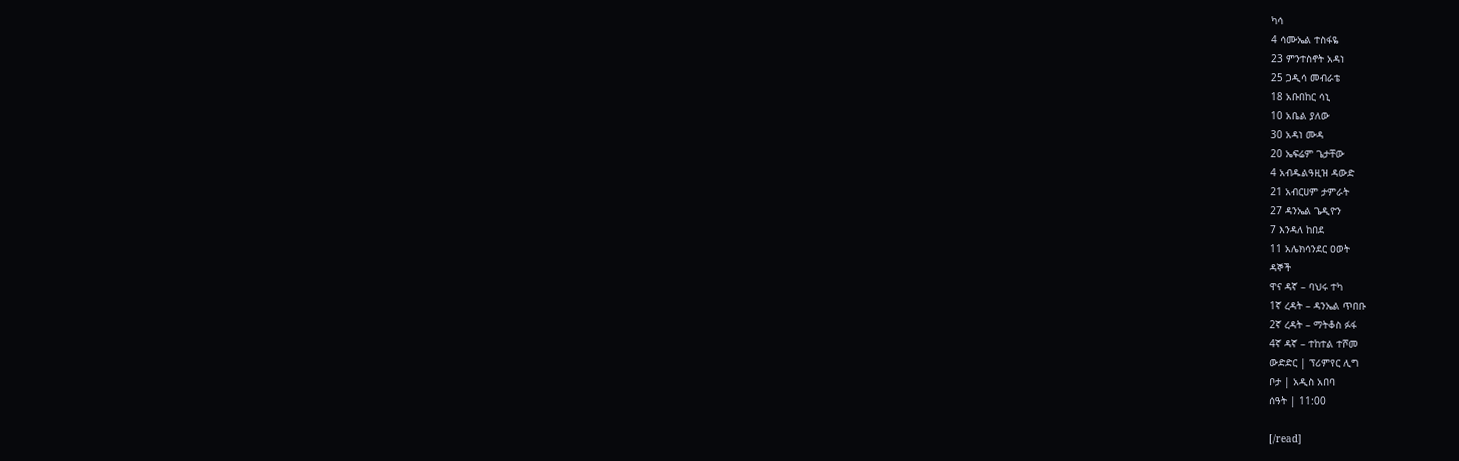ካሳ
4 ሳሙኤል ተስፋዬ
23 ምንተስኖት አዳነ
25 ጋዲሳ መብራቴ
18 አቡበከር ሳኒ
10 አቤል ያለው
30 አዳነ ሙዳ
20 ኤፍሬም ጌታቸው
4 አብዱልዓዚዝ ዳውድ
21 አብርሀም ታምራት
27 ዳንኤል ጌዲዮን
7 እንዳለ ከበደ
11 አሌክሳንደር ዐወት
ዳኞች
ዋና ዳኛ – ባህሩ ተካ
1ኛ ረዳት – ዳንኤል ጥበቡ
2ኛ ረዳት – ማትቆስ ፉፋ
4ኛ ዳኛ – ተከተል ተሾመ
ውድድር | ፕሪምየር ሊግ
ቦታ | አዲስ አበባ
ሰዓት | 11:00

[/read]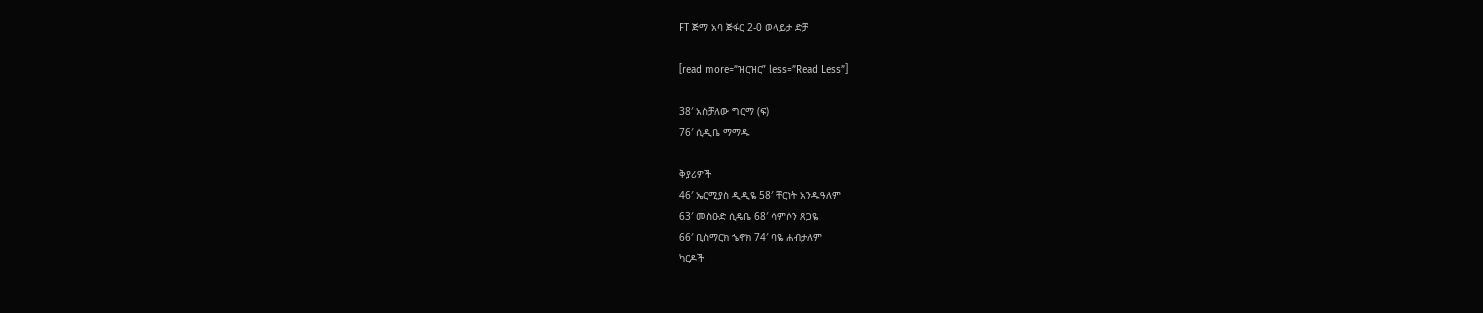FT ጅማ አባ ጅፋር 2-0 ወላይታ ድቻ

[read more=”ዝርዝር” less=”Read Less”]

38′ አስቻለው ግርማ (ፍ)
76′ ሲዲቤ ማማዱ

ቅያሪዎች
46′ ኤርሚያስ ዲዲዬ 58′ ቸርነት አንዱዓለም
63′ መስዑድ ሲዴቤ 68′ ሳምሶን ጸጋዬ
66′ ቢስማርክ ኄኖክ 74′ ባዬ ሐብታለም
ካርዶች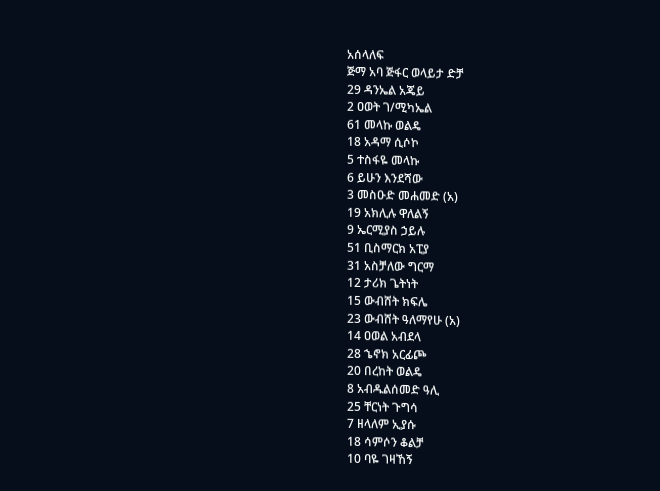አሰላለፍ
ጅማ አባ ጅፋር ወላይታ ድቻ
29 ዳንኤል አጄይ
2 ዐወት ገ/ሚካኤል
61 መላኩ ወልዴ
18 አዳማ ሲሶኮ
5 ተስፋዬ መላኩ
6 ይሁን እንደሻው
3 መስዑድ መሐመድ (አ)
19 አክሊሉ ዋለልኝ
9 ኤርሚያስ ኃይሉ
51 ቢስማርክ አፒያ
31 አስቻለው ግርማ
12 ታሪክ ጌትነት
15 ውብሸት ክፍሌ
23 ውብሸት ዓለማየሁ (አ)
14 ዐወል አብደላ
28 ኄኖክ አርፊጮ
20 በረከት ወልዴ
8 አብዱልሰመድ ዓሊ
25 ቸርነት ጉግሳ
7 ዘላለም ኢያሱ
18 ሳምሶን ቆልቻ
10 ባዬ ገዛኸኝ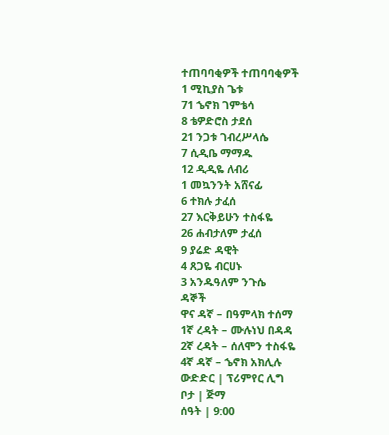ተጠባባቂዎች ተጠባባቂዎች
1 ሚኪያስ ጌቱ
71 ኄኖክ ገምቴሳ
8 ቴዎድሮስ ታደሰ
21 ንጋቱ ገብረሥላሴ
7 ሲዲቤ ማማዱ
12 ዲዲዬ ለብሪ
1 መኳንንት አሸናፊ
6 ተክሉ ታፈሰ
27 እርቅይሁን ተስፋዬ
26 ሐብታለም ታፈሰ
9 ያሬድ ዳዊት
4 ጸጋዬ ብርሀኑ
3 አንዱዓለም ንጉሴ
ዳኞች
ዋና ዳኛ – በዓምላክ ተሰማ
1ኛ ረዳት – ሙሉነህ በዳዳ
2ኛ ረዳት – ሰለሞን ተስፋዬ
4ኛ ዳኛ – ኄኖክ አክሊሉ
ውድድር | ፕሪምየር ሊግ
ቦታ | ጅማ
ሰዓት | 9:00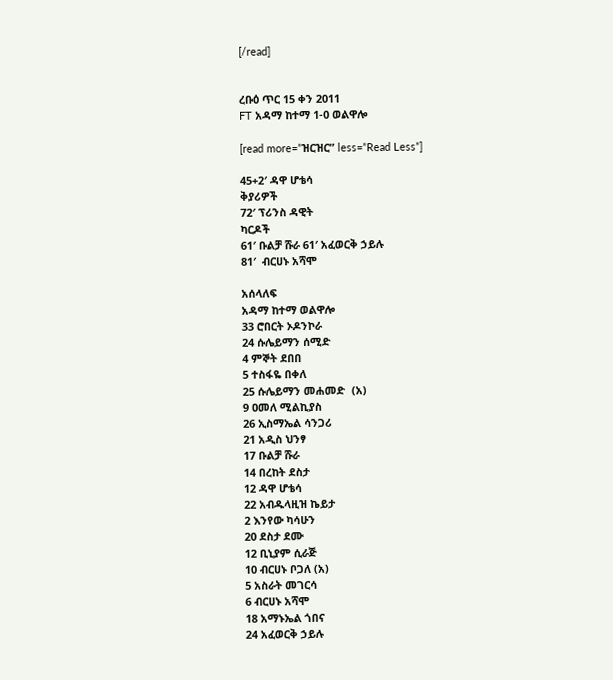[/read]


ረቡዕ ጥር 15 ቀን 2011
FT አዳማ ከተማ 1-0 ወልዋሎ

[read more=”ዝርዝር” less=”Read Less”]

45+2′ ዳዋ ሆቴሳ
ቅያሪዎች
72′ ፕሪንስ ዳዊት
ካርዶች
61′ ቡልቻ ሹራ 61′ አፈወርቅ ኃይሉ
81′  ብርሀኑ አሻሞ

አሰላለፍ
አዳማ ከተማ ወልዋሎ
33 ሮበርት ኦዶንኮራ
24 ሱሌይማን ሰሚድ
4 ምኞት ደበበ
5 ተስፋዬ በቀለ
25 ሱሌይማን መሐመድ  (አ)
9 ዐመለ ሚልኪያስ
26 ኢስማኤል ሳንጋሪ
21 አዲስ ህንፃ
17 ቡልቻ ሹራ
14 በረከት ደስታ
12 ዳዋ ሆቴሳ
22 አብዱላዚዝ ኬይታ
2 እንየው ካሳሁን
20 ደስታ ደሙ
12 ቢኒያም ሲራጅ
10 ብርሀኑ ቦጋለ (አ)
5 አስራት መገርሳ
6 ብርሀኑ አሻሞ
18 አማኑኤል ጎበና
24 አፈወርቅ ኃይሉ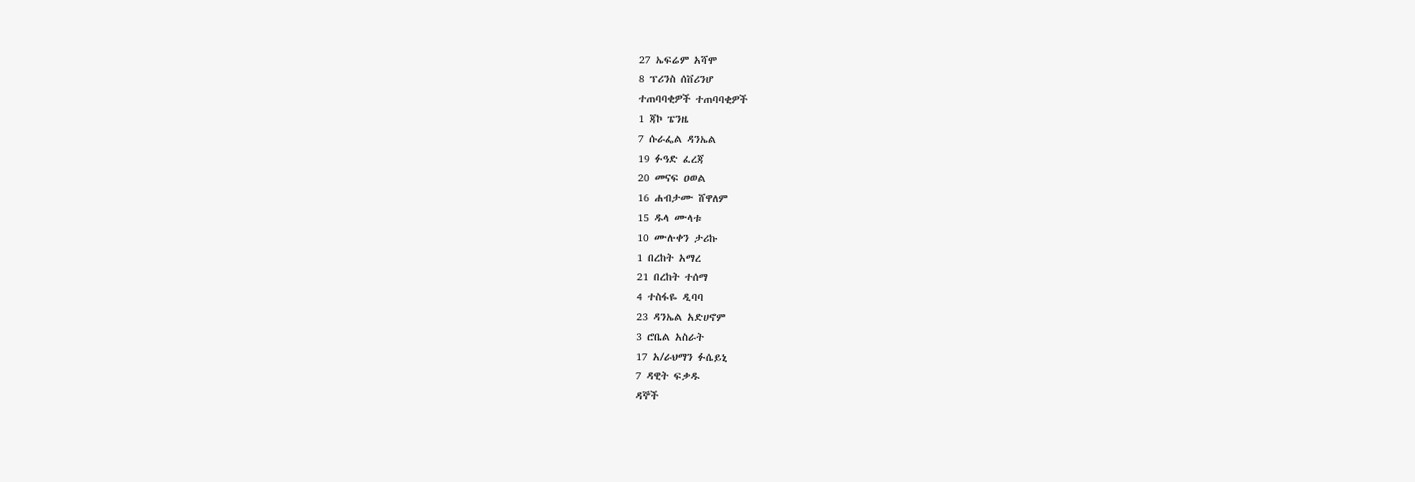27 ኤፍሬም አሻሞ
8 ፕሪንስ ሰቨሪንሆ
ተጠባባቂዎች ተጠባባቂዎች
1 ጃኮ ፔንዜ
7 ሱራፌል ዳንኤል
19 ፉዓድ ፈረጃ
20 መናፍ ዐወል
16 ሐብታሙ ሸዋለም
15 ዱላ ሙላቱ
10 ሙሉቀን ታሪኩ
1 በረከት አማረ
21 በረከት ተሰማ
4 ተስፋዬ ዲባባ
23 ዳንኤል አድሀኖም
3 ሮቤል አስራት
17 አ/ራህማን ፉሴይኒ
7 ዳዊት ፍቃዱ
ዳኞች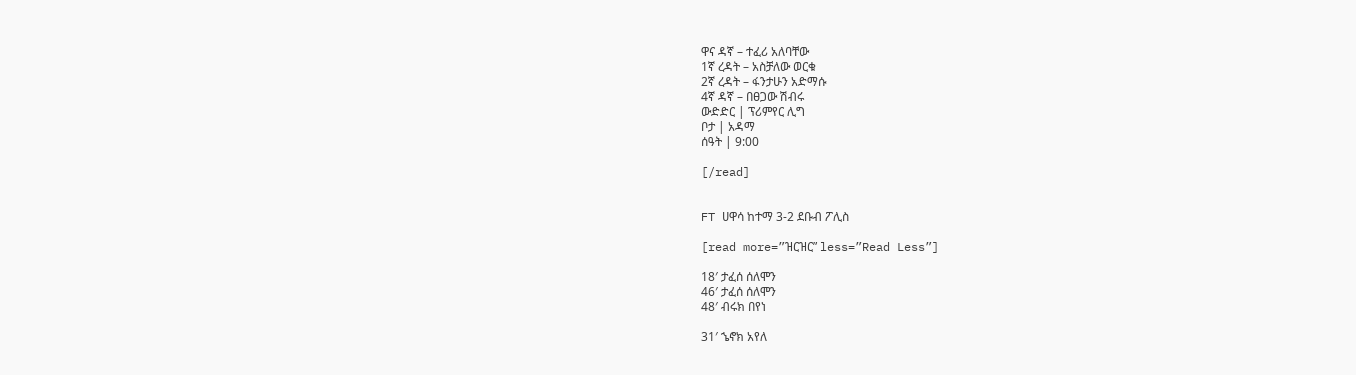ዋና ዳኛ – ተፈሪ አለባቸው
1ኛ ረዳት – አስቻለው ወርቁ
2ኛ ረዳት – ፋንታሁን አድማሱ
4ኛ ዳኛ – በፀጋው ሽብሩ
ውድድር | ፕሪምየር ሊግ
ቦታ | አዳማ
ሰዓት | 9:00

[/read]


FT ሀዋሳ ከተማ 3-2 ደቡብ ፖሊስ

[read more=”ዝርዝር” less=”Read Less”]

18′ ታፈሰ ሰለሞን
46′ ታፈሰ ሰለሞን
48′ ብሩክ በየነ

31′ ኄኖክ አየለ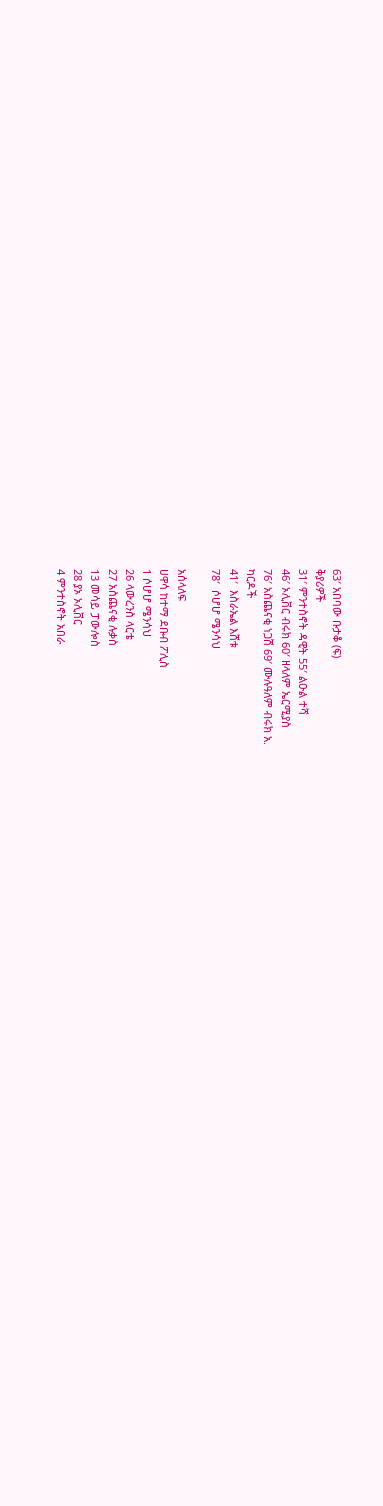63′ አበባው ቡታቆ (ፍ)
ቅያሪዎች
31′ ምንተስኖት ዳዊት 55′ ልዑል ተሻ
46′ ኦሊቨር ብሩክ 60′ ዘላለም ኤርሚያስ
76′ አስጨናቂ ነጋሽ 69′ ሙሉዓለም ብሩክ አ.
ካርዶች
41′  እስራኤል እሸቱ
78′  ሶሆሆ ሜንሳህ

አሰላለፍ
ሀዋሳ ከተማ ደቡብ ፖሊስ
1 ሶሆሆ ሜንሳህ
26 ላውረንስ ላርቴ
27 አስጨናቂ ሉቃስ
13 መሳይ ፓውሎስ
28 ያኦ ኦሊቨር
4 ምንተስኖት አበራ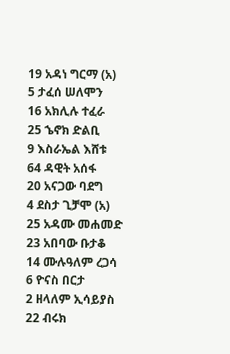19 አዳነ ግርማ (አ)
5 ታፈሰ ሠለሞን
16 አክሊሉ ተፈራ
25 ኄኖክ ድልቢ
9 እስራኤል እሸቱ
64 ዳዊት አሰፋ
20 አናጋው ባደግ
4 ደስታ ጊቻሞ (አ)
25 አዳሙ መሐመድ
23 አበባው ቡታቆ
14 ሙሉዓለም ረጋሳ
6 ዮናስ በርታ
2 ዘላለም ኢሳይያስ
22 ብሩክ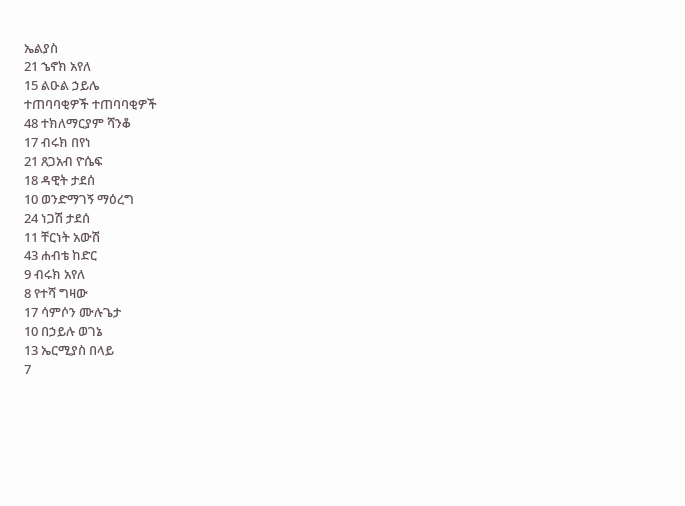ኤልያስ
21 ኄኖክ አየለ
15 ልዑል ኃይሌ
ተጠባባቂዎች ተጠባባቂዎች
48 ተክለማርያም ሻንቆ
17 ብሩክ በየነ
21 ጸጋአብ ዮሴፍ
18 ዳዊት ታደሰ
10 ወንድማገኝ ማዕረግ
24 ነጋሽ ታደሰ
11 ቸርነት አውሽ
43 ሐብቴ ከድር
9 ብሩክ አየለ
8 የተሻ ግዛው
17 ሳምሶን ሙሉጌታ
10 በኃይሉ ወገኔ
13 ኤርሚያስ በላይ
7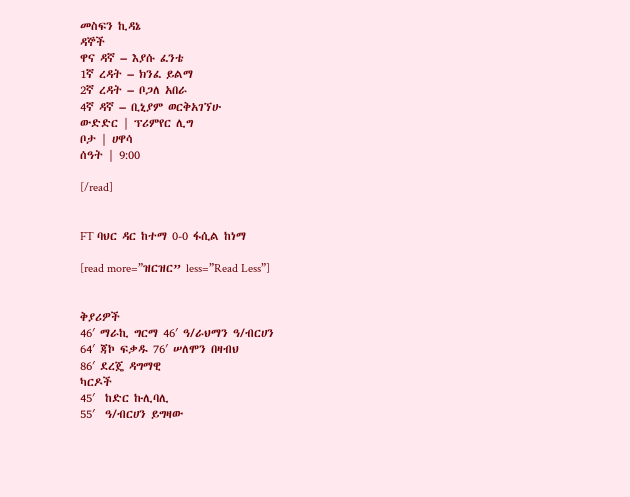መስፍን ኪዳኔ
ዳኞች
ዋና ዳኛ – እያሱ ፈንቴ
1ኛ ረዳት – ክንፈ ይልማ
2ኛ ረዳት – ቦጋለ አበራ
4ኛ ዳኛ – ቢኒያም ወርቅአገኘሁ
ውድድር | ፕሪምየር ሊግ
ቦታ | ሀዋሳ
ሰዓት | 9:00

[/read]


FT ባህር ዳር ከተማ 0-0 ፋሲል ከነማ

[read more=”ዝርዝር” less=”Read Less”]


ቅያሪዎች
46′ ማራኪ ግርማ 46′ ዓ/ራህማን ዓ/ብርሀን
64′ ጃኮ ፍቃዱ 76′ ሠለሞን በዛብህ
86′ ደረጄ ዳግማዊ
ካርዶች
45′  ከድር ኩሊባሊ
55′  ዓ/ብርሀን ይግዛው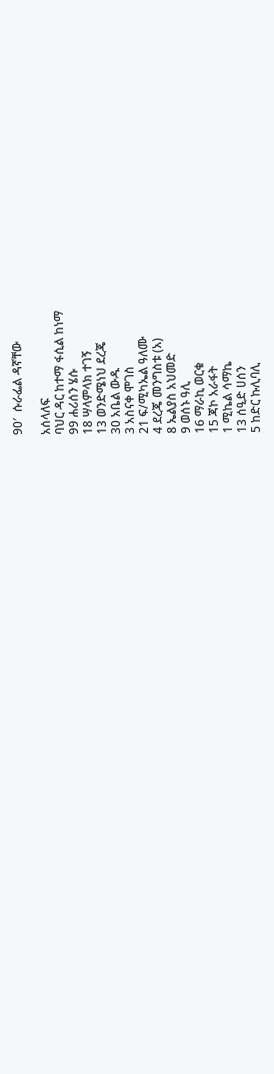90′  ሱራፌል ዳኛቸው

አሰላለፍ
ባህር ዳር ከተማ ፋሲል ከነማ
99 ሐሪሰን ሄሱ
18 ሣላምላክ ተገኝ
13 ወንድሜነህ ደረጄ
30 አቤል ውዱ
3 አስናቀ ሞገስ
21 ፍ/ሚካኤል ዓለሙ
4 ደረጄ መንግስቱ (አ)
8 ኤልያስ አህመድ
9 ወሰኑ ዓሊ
16 ማራኪ ወርቁ
15 ጃኮ አራፋት
1 ሚኬል ሳማኬ
13 ሰዒድ ሀሰን
5 ከድር ኩሊባሊ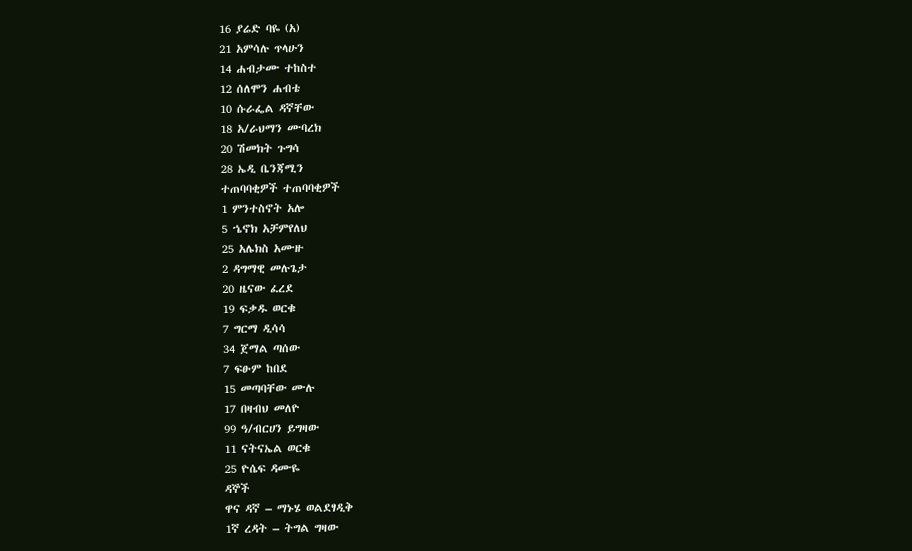16 ያሬድ ባዬ (አ)
21 አምሳሉ ጥላሁን
14 ሐብታሙ ተከስተ
12 ሰለሞን ሐብቴ
10 ሱራፌል ዳኛቸው
18 አ/ራህማን ሙባረክ
20 ሽመክት ጉግሳ
28 ኤዲ ቤንጃሚን
ተጠባባቂዎች ተጠባባቂዎች
1 ምንተስኖት አሎ
5 ኄኖክ አቻምየለህ
25 አሌክስ አሙዙ
2 ዳግማዊ መሉጌታ
20 ዜናው ፈረደ
19 ፍቃዱ ወርቁ
7 ግርማ ዲሳሳ
34 ጀማል ጣሰው
7 ፍፁም ከበደ
15 መጣባቸው ሙሉ
17 በዛብህ መለዮ
99 ዓ/ብርሀን ይግዛው
11 ናትናኤል ወርቁ
25 ዮሴፍ ዳሙዬ
ዳኞች
ዋና ዳኛ – ማኑሄ ወልደፃዲቅ
1ኛ ረዳት – ትግል ግዛው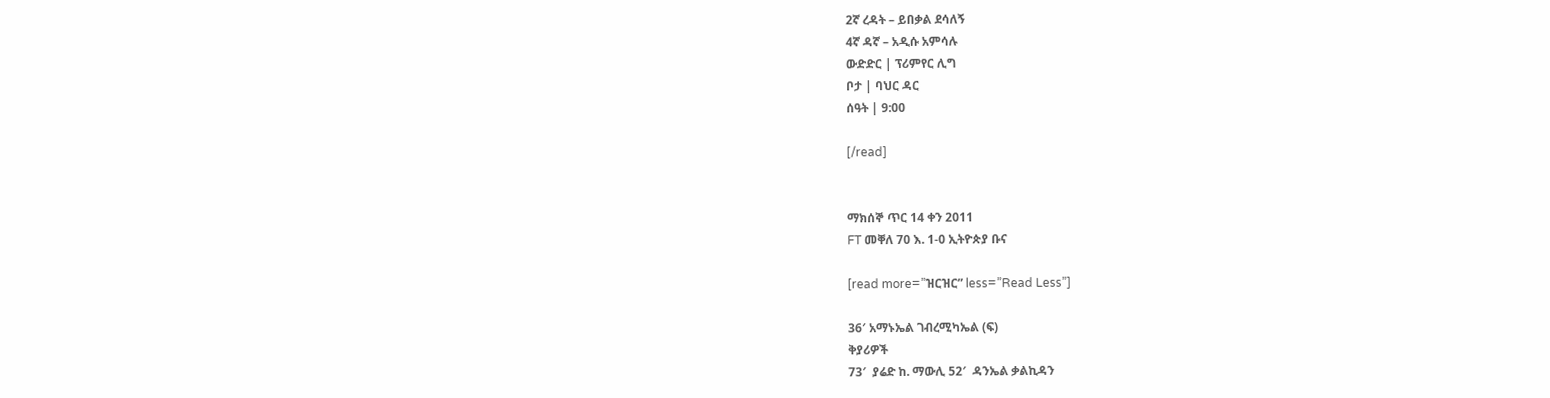2ኛ ረዳት – ይበቃል ደሳለኝ
4ኛ ዳኛ – አዲሱ አምሳሉ
ውድድር | ፕሪምየር ሊግ
ቦታ | ባህር ዳር
ሰዓት | 9:00

[/read]


ማክሰኞ ጥር 14 ቀን 2011
FT መቐለ 70 እ. 1-0 ኢትዮጵያ ቡና

[read more=”ዝርዝር” less=”Read Less”]

36′ አማኑኤል ገብረሚካኤል (ፍ)
ቅያሪዎች
73′  ያሬድ ከ. ማውሊ 52′  ዳንኤል ቃልኪዳን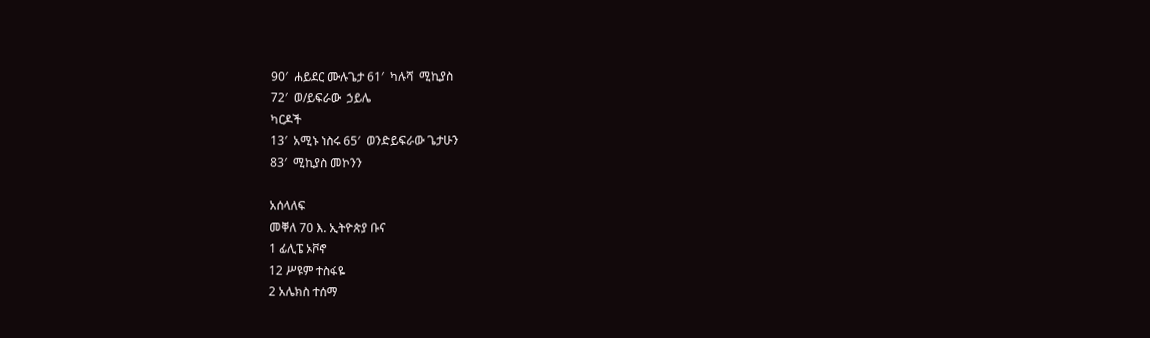90′  ሐይደር ሙሉጌታ 61′  ካሉሻ  ሚኪያስ
72′  ወ/ይፍራው  ኃይሌ
ካርዶች
13′  አሚኑ ነስሩ 65′  ወንድይፍራው ጌታሁን
83′  ሚኪያስ መኮንን

አሰላለፍ
መቐለ 70 እ. ኢትዮጵያ ቡና
1 ፊሊፔ ኦቮኖ
12 ሥዩም ተስፋዬ
2 አሌክስ ተሰማ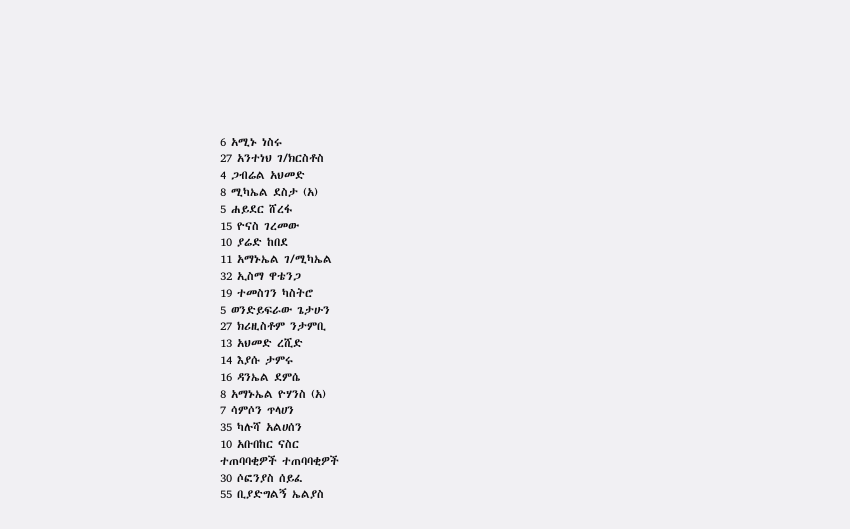6 አሚኑ ነስሩ
27 አንተነህ ገ/ክርስቶስ
4 ጋብሬል አህመድ
8 ሚካኤል ደስታ (አ)
5 ሐይደር ሸረፋ
15 ዮናስ ገረመው
10 ያሬድ ከበደ
11 አማኑኤል ገ/ሚካኤል
32 ኢስማ ዋቴንጋ
19 ተመስገን ካስትሮ
5 ወንድይፍራው ጌታሁን
27 ክሪዚስቶም ንታምቢ
13 አህመድ ረሺድ
14 እያሱ ታምሩ
16 ዳንኤል ደምሴ
8 አማኑኤል ዮሃንስ (አ)
7 ሳምሶን ጥላሀን
35 ካሉሻ አልሀሰን
10 አቡበከር ናስር
ተጠባባቂዎች ተጠባባቂዎች
30 ሶፎንያስ ሰይፈ
55 ቢያድግልኝ ኤልያስ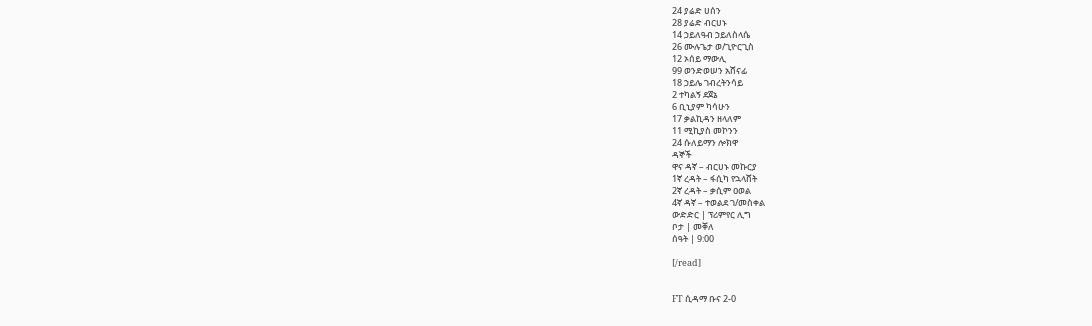24 ያሬድ ሀሰን
28 ያሬድ ብርሀኑ
14 ኃይለዓብ ኃይለስላሴ
26 ሙሉጌታ ወ/ጊዮርጊስ
12 ኦሰይ ማውሊ
99 ወንድወሠን አሸናፊ
18 ኃይሌ ገብረትንሳይ
2 ተካልኝ ደጀኔ
6 ቢኒያም ካሳሁን
17 ቃልኪዳን ዘላለም
11 ሚኪያስ መኮንን
24 ሱለይማን ሎክዋ
ዳኞች
ዋና ዳኛ – ብርሀኑ መኩርያ
1ኛ ረዳት – ፋሲካ የኋላሸት
2ኛ ረዳት – ቃሲም ዐወል
4ኛ ዳኛ – ተወልደ ገ/መስቀል
ውድድር | ፕሪምየር ሊግ
ቦታ | መቐለ
ሰዓት | 9:00

[/read]


FT ሲዳማ ቡና 2-0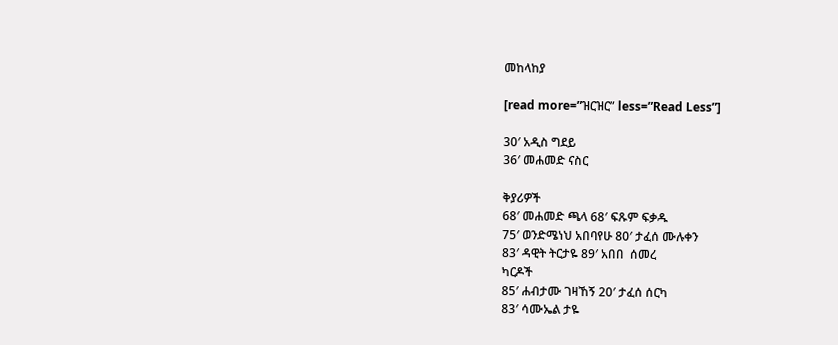መከላከያ

[read more=”ዝርዝር” less=”Read Less”]

30′ አዲስ ግደይ
36′ መሐመድ ናስር

ቅያሪዎች
68′ መሐመድ ጫላ 68′ ፍጹም ፍቃዱ
75′ ወንድሜነህ አበባየሁ 80′ ታፈሰ ሙሉቀን
83′ ዳዊት ትርታዬ 89′ አበበ  ሰመረ
ካርዶች
85′ ሐብታሙ ገዛኸኝ 20′ ታፈሰ ሰርካ
83′ ሳሙኤል ታዬ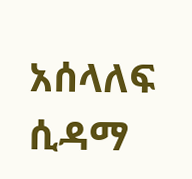አሰላለፍ
ሲዳማ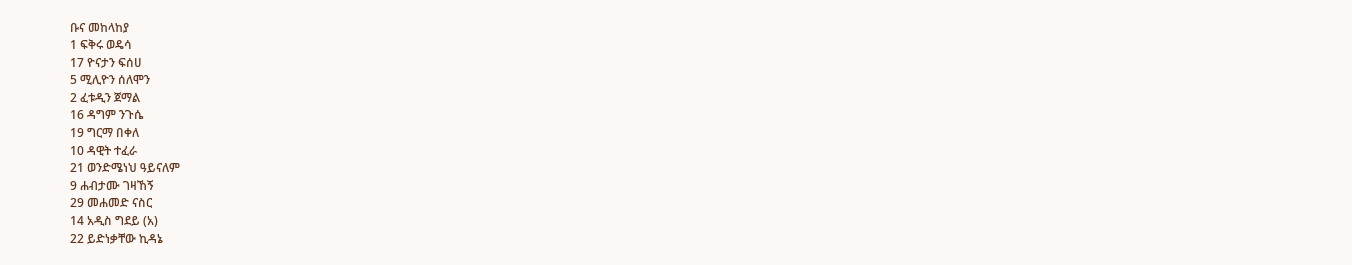ቡና መከላከያ
1 ፍቅሩ ወዴሳ
17 ዮናታን ፍሰሀ
5 ሚሊዮን ሰለሞን
2 ፈቱዲን ጀማል
16 ዳግም ንጉሴ
19 ግርማ በቀለ
10 ዳዊት ተፈራ
21 ወንድሜነህ ዓይናለም
9 ሐብታሙ ገዛኸኝ
29 መሐመድ ናስር
14 አዲስ ግደይ (አ)
22 ይድነቃቸው ኪዳኔ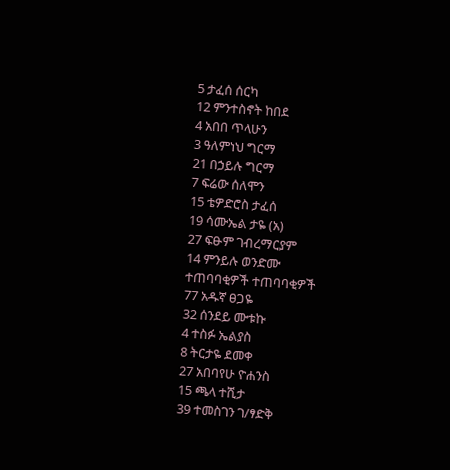5 ታፈሰ ሰርካ
12 ምንተስኖት ከበደ
4 አበበ ጥላሁን
3 ዓለምነህ ግርማ
21 በኃይሉ ግርማ
7 ፍሬው ሰለሞን
15 ቴዎድሮስ ታፈሰ
19 ሳሙኤል ታዬ (አ)
27 ፍፁም ገብረማርያም
14 ምንይሉ ወንድሙ
ተጠባባቂዎች ተጠባባቂዎች
77 አዱኛ ፀጋዬ
32 ሰንደይ ሙቱኩ
4 ተስፉ ኤልያስ
8 ትርታዬ ደመቀ
27 አበባየሁ ዮሐንስ
15 ጫላ ተሺታ
39 ተመስገን ገ/ፃድቅ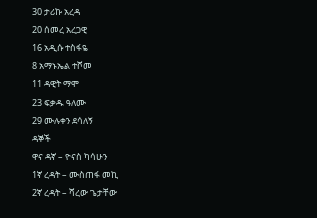30 ታሪኩ አረዳ
20 ሰመረ አረጋዊ
16 አዲሱ ተስፋዬ
8 አማኑኤል ተሾመ
11 ዳዊት ማሞ
23 ፍቃዱ ዓለሙ
29 ሙሉቀን ደሳለኝ
ዳኞች
ዋና ዳኛ – ዮናስ ካሳሁን
1ኛ ረዳት – ሙስጠፋ መኪ
2ኛ ረዳት – ሻረው ጌታቸው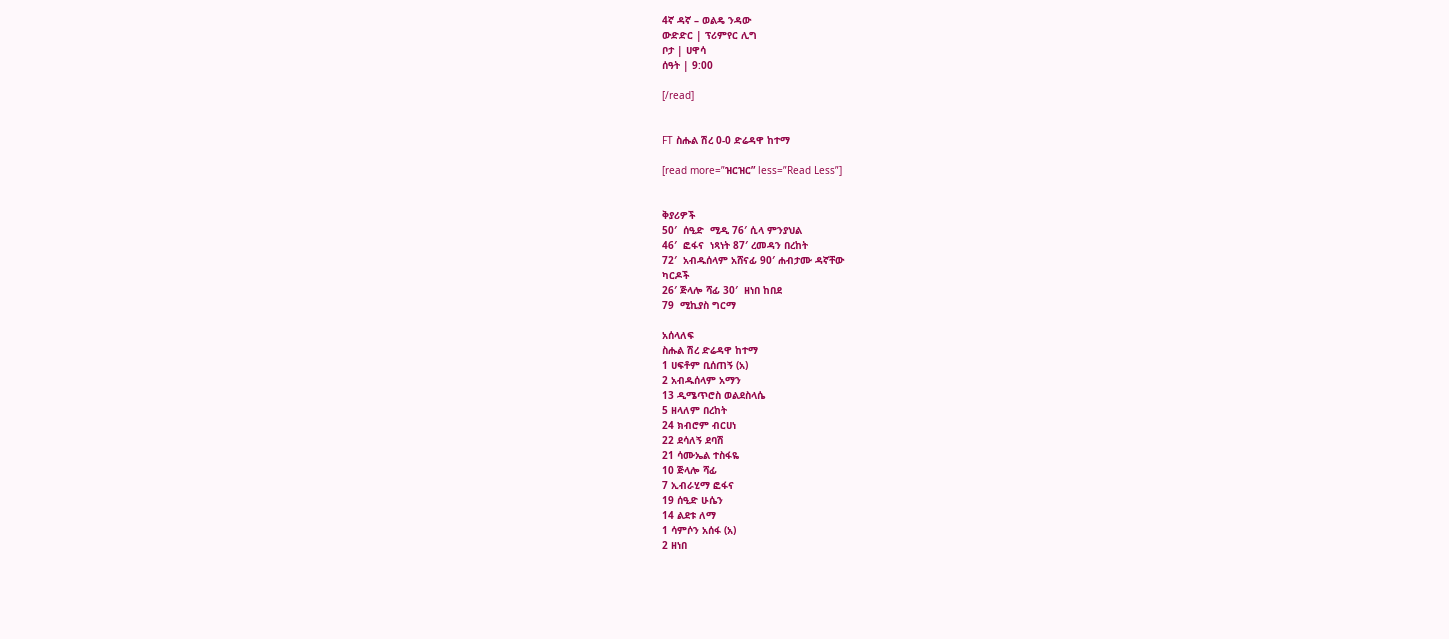4ኛ ዳኛ – ወልዴ ንዳው
ውድድር | ፕሪምየር ሊግ
ቦታ | ሀዋሳ
ሰዓት | 9:00

[/read]


FT ስሑል ሽረ 0-0 ድሬዳዋ ከተማ

[read more=”ዝርዝር” less=”Read Less”]


ቅያሪዎች
50′  ሰዒድ  ሚዲ 76′ ሲላ ምንያህል
46′  ፎፋና  ነጻነት 87′ ረመዳን በረከት
72′  አብዱሰላም አሸናፊ 90′ ሐብታሙ ዳኛቸው
ካርዶች
26′ ጅላሎ ሻፊ 30′  ዘነበ ከበደ
79  ሚኪያስ ግርማ

አሰላለፍ
ስሑል ሽረ ድሬዳዋ ከተማ
1 ሀፍቶም ቢሰጠኝ (አ)
2 አብዱሰላም አማን
13 ዲሜጥሮስ ወልደስላሴ
5 ዘላለም በረከት
24 ክብሮም ብርሀነ
22 ደሳለኝ ደባሽ
21 ሳሙኤል ተስፋዬ
10 ጅላሎ ሻፊ
7 ኢብራሂማ ፎፋና
19 ሰዒድ ሁሴን
14 ልደቱ ለማ
1 ሳምሶን አሰፋ (አ)
2 ዘነበ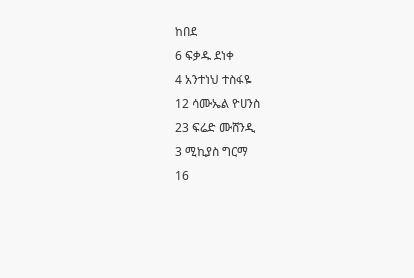ከበደ
6 ፍቃዱ ደነቀ
4 አንተነህ ተስፋዬ
12 ሳሙኤል ዮሀንስ
23 ፍሬድ ሙሸንዲ
3 ሚኪያስ ግርማ
16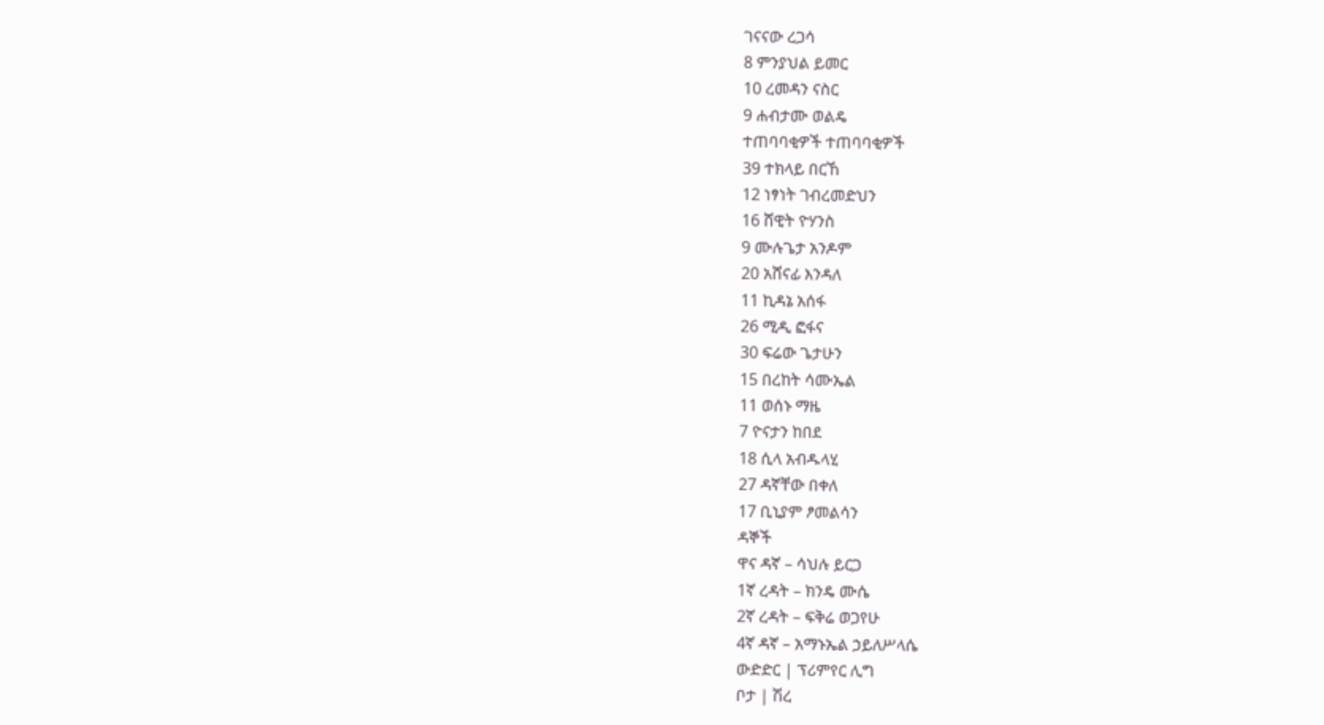ገናናው ረጋሳ
8 ምንያህል ይመር
10 ረመዳን ናስር
9 ሐብታሙ ወልዴ
ተጠባባቂዎች ተጠባባቂዎች
39 ተክላይ በርኸ
12 ነፃነት ገብረመድህን
16 ሸዊት ዮሃንስ
9 ሙሉጌታ አንዶም
20 አሸናፊ እንዳለ
11 ኪዳኔ አሰፋ
26 ሚዲ ፎፋና
30 ፍሬው ጌታሁን
15 በረከት ሳሙኤል
11 ወሰኑ ማዜ
7 ዮናታን ከበደ
18 ሲላ አብዱላሂ
27 ዳኛቸው በቀለ
17 ቢኒያም ፆመልሳን
ዳኞች
ዋና ዳኛ – ሳህሉ ይርጋ
1ኛ ረዳት – ክንዴ ሙሴ
2ኛ ረዳት – ፍቅሬ ወጋየሁ
4ኛ ዳኛ – አማኑኤል ኃይለሥላሴ
ውድድር | ፕሪምየር ሊግ
ቦታ | ሽረ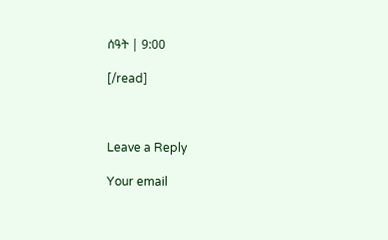ሰዓት | 9:00

[/read]



Leave a Reply

Your email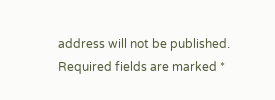address will not be published. Required fields are marked *